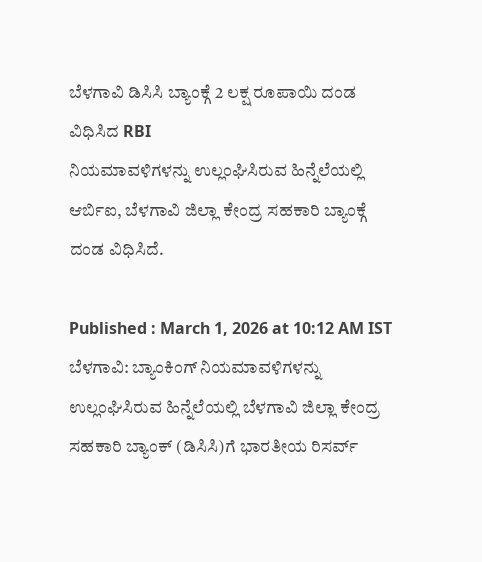ಬೆಳಗಾವಿ ಡಿಸಿಸಿ ಬ್ಯಾಂಕ್ಗೆ 2 ಲಕ್ಷ ರೂಪಾಯಿ ದಂಡ ವಿಧಿಸಿದ RBI
ನಿಯಮಾವಳಿಗಳನ್ನು ಉಲ್ಲಂಘಿಸಿರುವ ಹಿನ್ನೆಲೆಯಲ್ಲಿ ಆರ್ಬಿಐ, ಬೆಳಗಾವಿ ಜಿಲ್ಲಾ ಕೇಂದ್ರ ಸಹಕಾರಿ ಬ್ಯಾಂಕ್ಗೆ ದಂಡ ವಿಧಿಸಿದೆ.

Published : March 1, 2026 at 10:12 AM IST
ಬೆಳಗಾವಿ: ಬ್ಯಾಂಕಿಂಗ್ ನಿಯಮಾವಳಿಗಳನ್ನು ಉಲ್ಲಂಘಿಸಿರುವ ಹಿನ್ನೆಲೆಯಲ್ಲಿ ಬೆಳಗಾವಿ ಜಿಲ್ಲಾ ಕೇಂದ್ರ ಸಹಕಾರಿ ಬ್ಯಾಂಕ್ (ಡಿಸಿಸಿ)ಗೆ ಭಾರತೀಯ ರಿಸರ್ವ್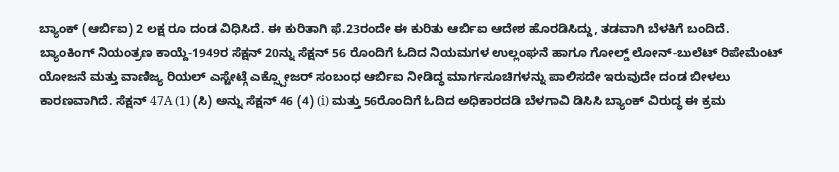ಬ್ಯಾಂಕ್ (ಆರ್ಬಿಐ) 2 ಲಕ್ಷ ರೂ ದಂಡ ವಿಧಿಸಿದೆ. ಈ ಕುರಿತಾಗಿ ಫೆ.23ರಂದೇ ಈ ಕುರಿತು ಆರ್ಬಿಐ ಆದೇಶ ಹೊರಡಿಸಿದ್ದು, ತಡವಾಗಿ ಬೆಳಕಿಗೆ ಬಂದಿದೆ.
ಬ್ಯಾಂಕಿಂಗ್ ನಿಯಂತ್ರಣ ಕಾಯ್ದೆ-1949ರ ಸೆಕ್ಷನ್ 20ನ್ನು ಸೆಕ್ಷನ್ 56 ರೊಂದಿಗೆ ಓದಿದ ನಿಯಮಗಳ ಉಲ್ಲಂಘನೆ ಹಾಗೂ ಗೋಲ್ಡ್ ಲೋನ್-ಬುಲೆಟ್ ರಿಪೇಮೆಂಟ್ ಯೋಜನೆ ಮತ್ತು ವಾಣಿಜ್ಯ ರಿಯಲ್ ಎಸ್ಟೇಟ್ಗೆ ಎಕ್ಸ್ಪೋಜರ್ ಸಂಬಂಧ ಆರ್ಬಿಐ ನೀಡಿದ್ಧ ಮಾರ್ಗಸೂಚಿಗಳನ್ನು ಪಾಲಿಸದೇ ಇರುವುದೇ ದಂಡ ಬೀಳಲು ಕಾರಣವಾಗಿದೆ. ಸೆಕ್ಷನ್ 47A (1) (ಸಿ) ಅನ್ನು ಸೆಕ್ಷನ್ 46 (4) (i) ಮತ್ತು 56ರೊಂದಿಗೆ ಓದಿದ ಅಧಿಕಾರದಡಿ ಬೆಳಗಾವಿ ಡಿಸಿಸಿ ಬ್ಯಾಂಕ್ ವಿರುದ್ಧ ಈ ಕ್ರಮ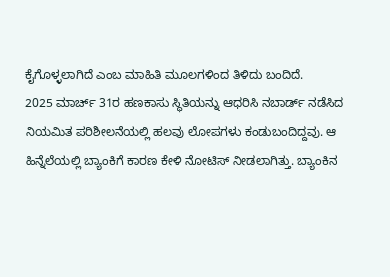ಕೈಗೊಳ್ಳಲಾಗಿದೆ ಎಂಬ ಮಾಹಿತಿ ಮೂಲಗಳಿಂದ ತಿಳಿದು ಬಂದಿದೆ.
2025 ಮಾರ್ಚ್ 31ರ ಹಣಕಾಸು ಸ್ಥಿತಿಯನ್ನು ಆಧರಿಸಿ ನಬಾರ್ಡ್ ನಡೆಸಿದ ನಿಯಮಿತ ಪರಿಶೀಲನೆಯಲ್ಲಿ ಹಲವು ಲೋಪಗಳು ಕಂಡುಬಂದಿದ್ದವು. ಆ ಹಿನ್ನೆಲೆಯಲ್ಲಿ ಬ್ಯಾಂಕಿಗೆ ಕಾರಣ ಕೇಳಿ ನೋಟಿಸ್ ನೀಡಲಾಗಿತ್ತು. ಬ್ಯಾಂಕಿನ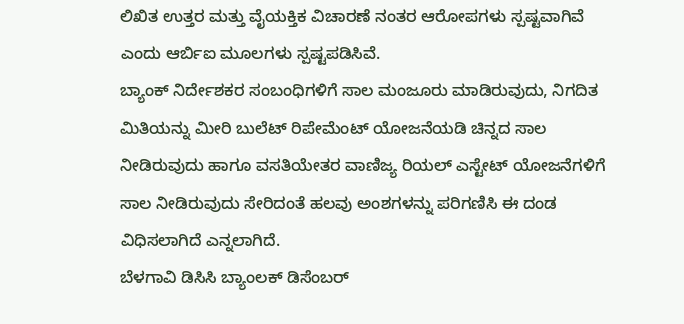ಲಿಖಿತ ಉತ್ತರ ಮತ್ತು ವೈಯಕ್ತಿಕ ವಿಚಾರಣೆ ನಂತರ ಆರೋಪಗಳು ಸ್ಪಷ್ಟವಾಗಿವೆ ಎಂದು ಆರ್ಬಿಐ ಮೂಲಗಳು ಸ್ಪಷ್ಟಪಡಿಸಿವೆ.
ಬ್ಯಾಂಕ್ ನಿರ್ದೇಶಕರ ಸಂಬಂಧಿಗಳಿಗೆ ಸಾಲ ಮಂಜೂರು ಮಾಡಿರುವುದು, ನಿಗದಿತ ಮಿತಿಯನ್ನು ಮೀರಿ ಬುಲೆಟ್ ರಿಪೇಮೆಂಟ್ ಯೋಜನೆಯಡಿ ಚಿನ್ನದ ಸಾಲ ನೀಡಿರುವುದು ಹಾಗೂ ವಸತಿಯೇತರ ವಾಣಿಜ್ಯ ರಿಯಲ್ ಎಸ್ಟೇಟ್ ಯೋಜನೆಗಳಿಗೆ ಸಾಲ ನೀಡಿರುವುದು ಸೇರಿದಂತೆ ಹಲವು ಅಂಶಗಳನ್ನು ಪರಿಗಣಿಸಿ ಈ ದಂಡ ವಿಧಿಸಲಾಗಿದೆ ಎನ್ನಲಾಗಿದೆ.
ಬೆಳಗಾವಿ ಡಿಸಿಸಿ ಬ್ಯಾಂಲಕ್ ಡಿಸೆಂಬರ್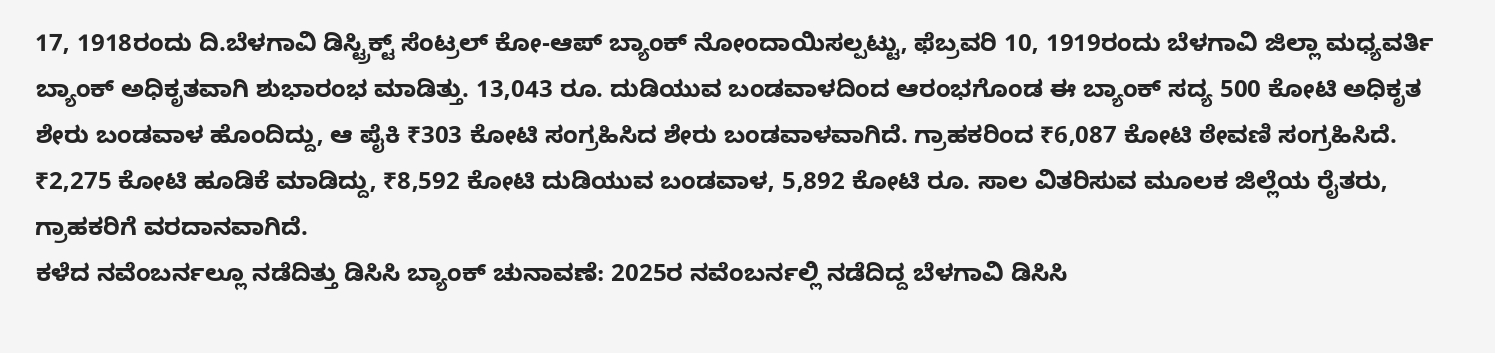17, 1918ರಂದು ದಿ.ಬೆಳಗಾವಿ ಡಿಸ್ಟ್ರಿಕ್ಟ್ ಸೆಂಟ್ರಲ್ ಕೋ-ಆಪ್ ಬ್ಯಾಂಕ್ ನೋಂದಾಯಿಸಲ್ಪಟ್ಟು, ಫೆಬ್ರವರಿ 10, 1919ರಂದು ಬೆಳಗಾವಿ ಜಿಲ್ಲಾ ಮಧ್ಯವರ್ತಿ ಬ್ಯಾಂಕ್ ಅಧಿಕೃತವಾಗಿ ಶುಭಾರಂಭ ಮಾಡಿತ್ತು. 13,043 ರೂ. ದುಡಿಯುವ ಬಂಡವಾಳದಿಂದ ಆರಂಭಗೊಂಡ ಈ ಬ್ಯಾಂಕ್ ಸದ್ಯ 500 ಕೋಟಿ ಅಧಿಕೃತ ಶೇರು ಬಂಡವಾಳ ಹೊಂದಿದ್ದು, ಆ ಪೈಕಿ ₹303 ಕೋಟಿ ಸಂಗ್ರಹಿಸಿದ ಶೇರು ಬಂಡವಾಳವಾಗಿದೆ. ಗ್ರಾಹಕರಿಂದ ₹6,087 ಕೋಟಿ ಠೇವಣಿ ಸಂಗ್ರಹಿಸಿದೆ. ₹2,275 ಕೋಟಿ ಹೂಡಿಕೆ ಮಾಡಿದ್ದು, ₹8,592 ಕೋಟಿ ದುಡಿಯುವ ಬಂಡವಾಳ, 5,892 ಕೋಟಿ ರೂ. ಸಾಲ ವಿತರಿಸುವ ಮೂಲಕ ಜಿಲ್ಲೆಯ ರೈತರು, ಗ್ರಾಹಕರಿಗೆ ವರದಾನವಾಗಿದೆ.
ಕಳೆದ ನವೆಂಬರ್ನಲ್ಲೂ ನಡೆದಿತ್ತು ಡಿಸಿಸಿ ಬ್ಯಾಂಕ್ ಚುನಾವಣೆ: 2025ರ ನವೆಂಬರ್ನಲ್ಲಿ ನಡೆದಿದ್ದ ಬೆಳಗಾವಿ ಡಿಸಿಸಿ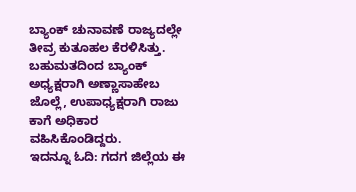ಬ್ಯಾಂಕ್ ಚುನಾವಣೆ ರಾಜ್ಯದಲ್ಲೇ ತೀವ್ರ ಕುತೂಹಲ ಕೆರಳಿಸಿತ್ತು. ಬಹುಮತದಿಂದ ಬ್ಯಾಂಕ್ ಅಧ್ಯಕ್ಷರಾಗಿ ಅಣ್ಣಾಸಾಹೇಬ ಜೊಲ್ಲೆ, ಉಪಾಧ್ಯಕ್ಷರಾಗಿ ರಾಜು ಕಾಗೆ ಅಧಿಕಾರ ವಹಿಸಿಕೊಂಡಿದ್ದರು.
ಇದನ್ನೂ ಓದಿ: ಗದಗ ಜಿಲ್ಲೆಯ ಈ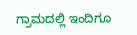ಗ್ರಾಮದಲ್ಲಿ ಇಂದಿಗೂ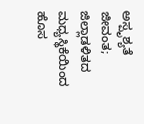ಅಸ್ಪೃಶ್ಯತೆ ಜೀವಂತ; ಜಿಲ್ಲಾಡಳಿತದ ಮಧ್ಯಸ್ಥಿಕೆಯಿಂದ ಹೊಸ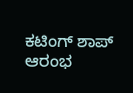ಕಟಿಂಗ್ ಶಾಪ್ ಆರಂಭ